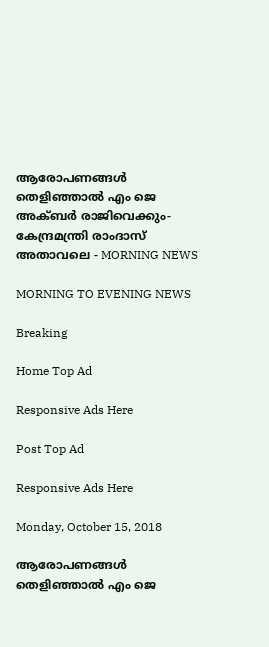ആരോപണങ്ങള്‍ തെളിഞ്ഞാല്‍ എം ജെ അക്ബര്‍ രാജിവെക്കും- കേന്ദ്രമന്ത്രി രാംദാസ് അതാവലെ - MORNING NEWS

MORNING TO EVENING NEWS

Breaking

Home Top Ad

Responsive Ads Here

Post Top Ad

Responsive Ads Here

Monday, October 15, 2018

ആരോപണങ്ങള്‍ തെളിഞ്ഞാല്‍ എം ജെ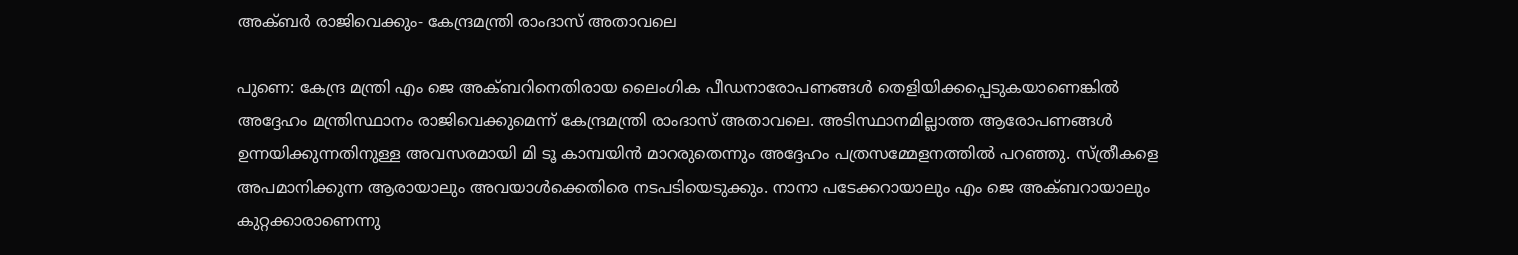അക്ബര്‍ രാജിവെക്കും- കേന്ദ്രമന്ത്രി രാംദാസ് അതാവലെ

പുണെ: കേന്ദ്ര മന്ത്രി എം ജെ അക്ബറിനെതിരായ ലൈംഗിക പീഡനാരോപണങ്ങൾ തെളിയിക്കപ്പെടുകയാണെങ്കിൽ അദ്ദേഹം മന്ത്രിസ്ഥാനം രാജിവെക്കുമെന്ന് കേന്ദ്രമന്ത്രി രാംദാസ് അതാവലെ. അടിസ്ഥാനമില്ലാത്ത ആരോപണങ്ങൾ ഉന്നയിക്കുന്നതിനുള്ള അവസരമായി മി ടൂ കാമ്പയിൻ മാറരുതെന്നും അദ്ദേഹം പത്രസമ്മേളനത്തിൽ പറഞ്ഞു. സ്ത്രീകളെ അപമാനിക്കുന്ന ആരായാലും അവയാൾക്കെതിരെ നടപടിയെടുക്കും. നാനാ പടേക്കറായാലും എം ജെ അക്ബറായാലും കുറ്റക്കാരാണെന്നു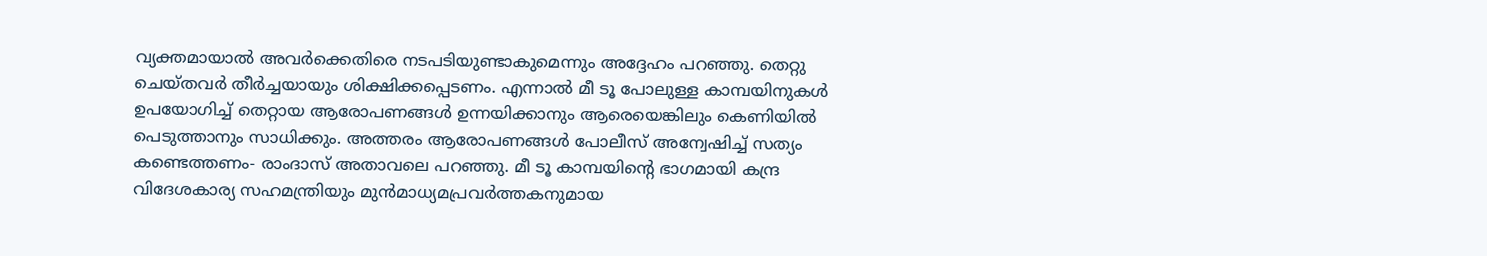വ്യക്തമായാൽ അവർക്കെതിരെ നടപടിയുണ്ടാകുമെന്നും അദ്ദേഹം പറഞ്ഞു. തെറ്റു ചെയ്തവർ തീർച്ചയായും ശിക്ഷിക്കപ്പെടണം. എന്നാൽ മീ ടൂ പോലുള്ള കാമ്പയിനുകൾ ഉപയോഗിച്ച് തെറ്റായ ആരോപണങ്ങൾ ഉന്നയിക്കാനും ആരെയെങ്കിലും കെണിയിൽ പെടുത്താനും സാധിക്കും. അത്തരം ആരോപണങ്ങൾ പോലീസ് അന്വേഷിച്ച് സത്യം കണ്ടെത്തണം- രാംദാസ് അതാവലെ പറഞ്ഞു. മീ ടൂ കാമ്പയിന്റെ ഭാഗമായി കന്ദ്ര വിദേശകാര്യ സഹമന്ത്രിയും മുൻമാധ്യമപ്രവർത്തകനുമായ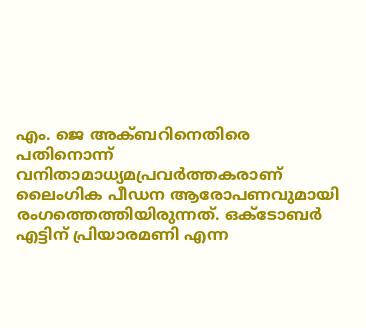എം. ജെ അക്ബറിനെതിരെ പതിനൊന്ന് വനിതാമാധ്യമപ്രവർത്തകരാണ് ലൈംഗിക പീഡന ആരോപണവുമായി രംഗത്തെത്തിയിരുന്നത്. ഒക്ടോബർ എട്ടിന് പ്രിയാരമണി എന്ന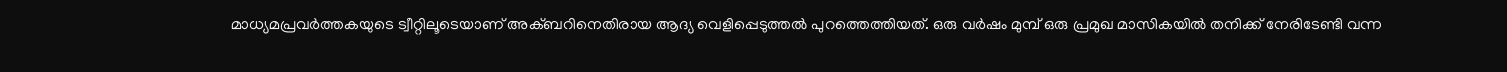മാധ്യമപ്രവർത്തകയുടെ ട്വീറ്റിലൂടെയാണ് അക്ബറിനെതിരായ ആദ്യ വെളിപ്പെടുത്തൽ പുറത്തെത്തിയത്. ഒരു വർഷം മുമ്പ് ഒരു പ്രമുഖ മാസികയിൽ തനിക്ക് നേരിടേണ്ടി വന്ന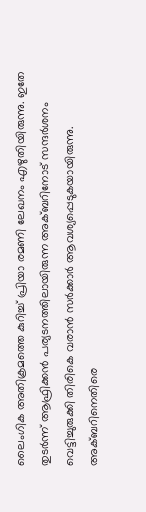ലൈംഗിക അതിക്രമത്തെ കുറിച്ച് പ്രിയാ രമണി ലേഖനം എഴുതിയിരുന്നു. ഇതേ തുടർന്ന് ആഫ്രിക്കൻ പര്യടനത്തിലായിരുന്ന അക്ബറിനോട് സന്ദർശനം വെട്ടിച്ചുരുക്കി തിരികെ വരാൻ സർക്കാർ ആവശ്യപ്പെടുകയായിരുന്നു. അക്ബറിനെതിരെ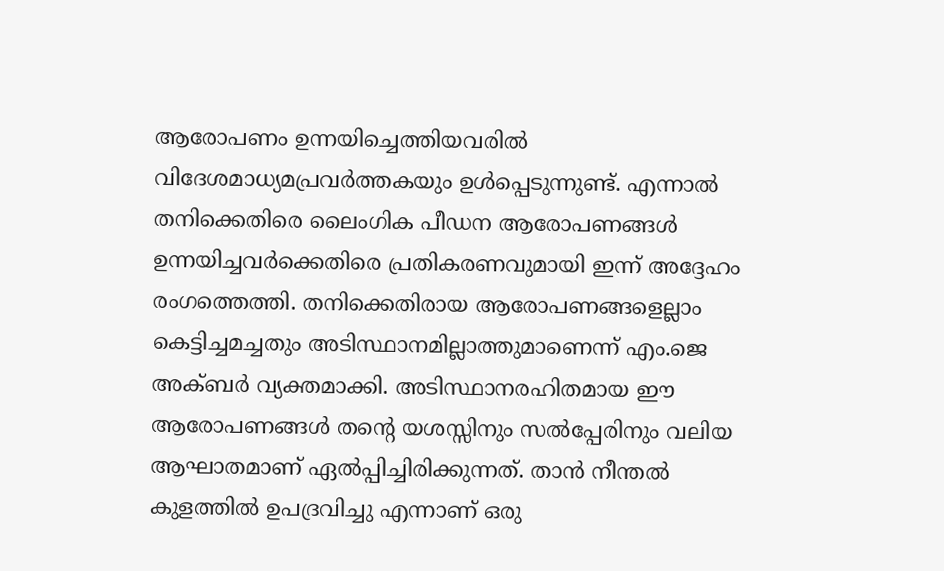ആരോപണം ഉന്നയിച്ചെത്തിയവരിൽ വിദേശമാധ്യമപ്രവർത്തകയും ഉൾപ്പെടുന്നുണ്ട്. എന്നാൽ തനിക്കെതിരെ ലൈംഗിക പീഡന ആരോപണങ്ങൾ ഉന്നയിച്ചവർക്കെതിരെ പ്രതികരണവുമായി ഇന്ന് അദ്ദേഹം രംഗത്തെത്തി. തനിക്കെതിരായ ആരോപണങ്ങളെല്ലാം കെട്ടിച്ചമച്ചതും അടിസ്ഥാനമില്ലാത്തുമാണെന്ന് എം.ജെ അക്ബർ വ്യക്തമാക്കി. അടിസ്ഥാനരഹിതമായ ഈ ആരോപണങ്ങൾ തന്റെ യശസ്സിനും സൽപ്പേരിനും വലിയ ആഘാതമാണ് ഏൽപ്പിച്ചിരിക്കുന്നത്. താൻ നീന്തൽ കുളത്തിൽ ഉപദ്രവിച്ചു എന്നാണ് ഒരു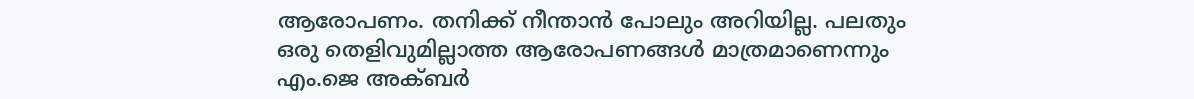ആരോപണം. തനിക്ക് നീന്താൻ പോലും അറിയില്ല. പലതും ഒരു തെളിവുമില്ലാത്ത ആരോപണങ്ങൾ മാത്രമാണെന്നും എം.ജെ അക്ബർ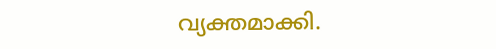വ്യക്തമാക്കി.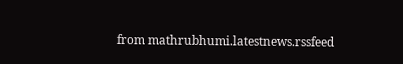from mathrubhumi.latestnews.rssfeed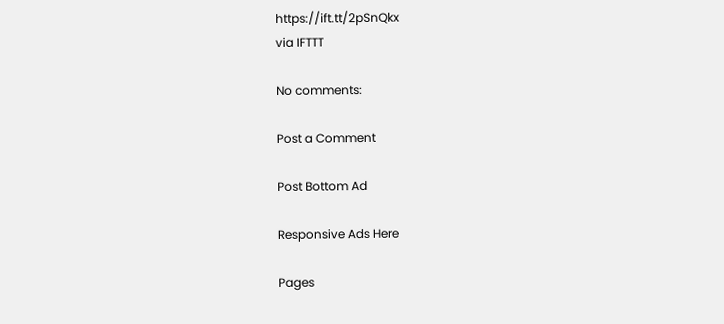https://ift.tt/2pSnQkx
via IFTTT

No comments:

Post a Comment

Post Bottom Ad

Responsive Ads Here

Pages